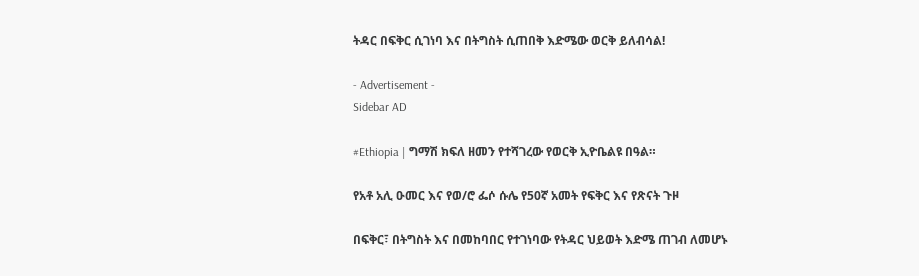ትዳር በፍቅር ሲገነባ እና በትግስት ሲጠበቅ እድሜው ወርቅ ይለብሳል!

- Advertisement -
Sidebar AD

#Ethiopia | ግማሽ ክፍለ ዘመን የተሻገረው የወርቅ ኢዮቤልዩ በዓል።

የአቶ አሊ ዑመር እና የወ/ሮ ፌሶ ሱሌ የ50ኛ አመት የፍቅር እና የጽናት ጉዞ

በፍቅር፣ በትግስት እና በመከባበር የተገነባው የትዳር ህይወት እድሜ ጠገብ ለመሆኑ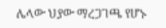ሌላው ህያው ማረጋገጫ የሆኑ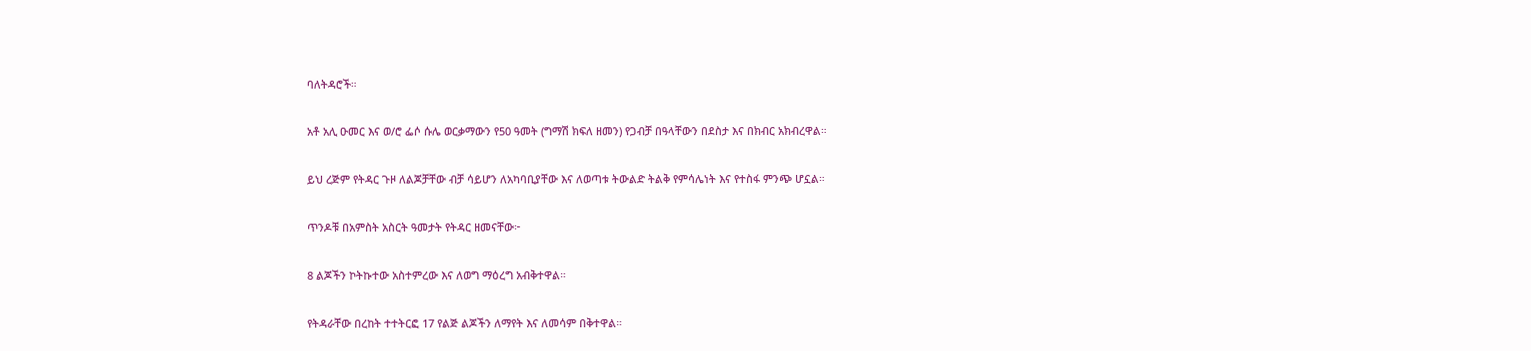ባለትዳሮች።

አቶ አሊ ዑመር እና ወ/ሮ ፌሶ ሱሌ ወርቃማውን የ50 ዓመት (ግማሽ ክፍለ ዘመን) የጋብቻ በዓላቸውን በደስታ እና በክብር አክብረዋል።

ይህ ረጅም የትዳር ጉዞ ለልጆቻቸው ብቻ ሳይሆን ለአካባቢያቸው እና ለወጣቱ ትውልድ ትልቅ የምሳሌነት እና የተስፋ ምንጭ ሆኗል።

ጥንዶቹ በአምስት አስርት ዓመታት የትዳር ዘመናቸው፦

8 ልጆችን ኮትኩተው አስተምረው እና ለወግ ማዕረግ አብቅተዋል።

የትዳራቸው በረከት ተተትርፎ 17 የልጅ ልጆችን ለማየት እና ለመሳም በቅተዋል።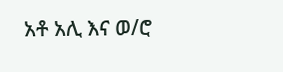አቶ አሊ እና ወ/ሮ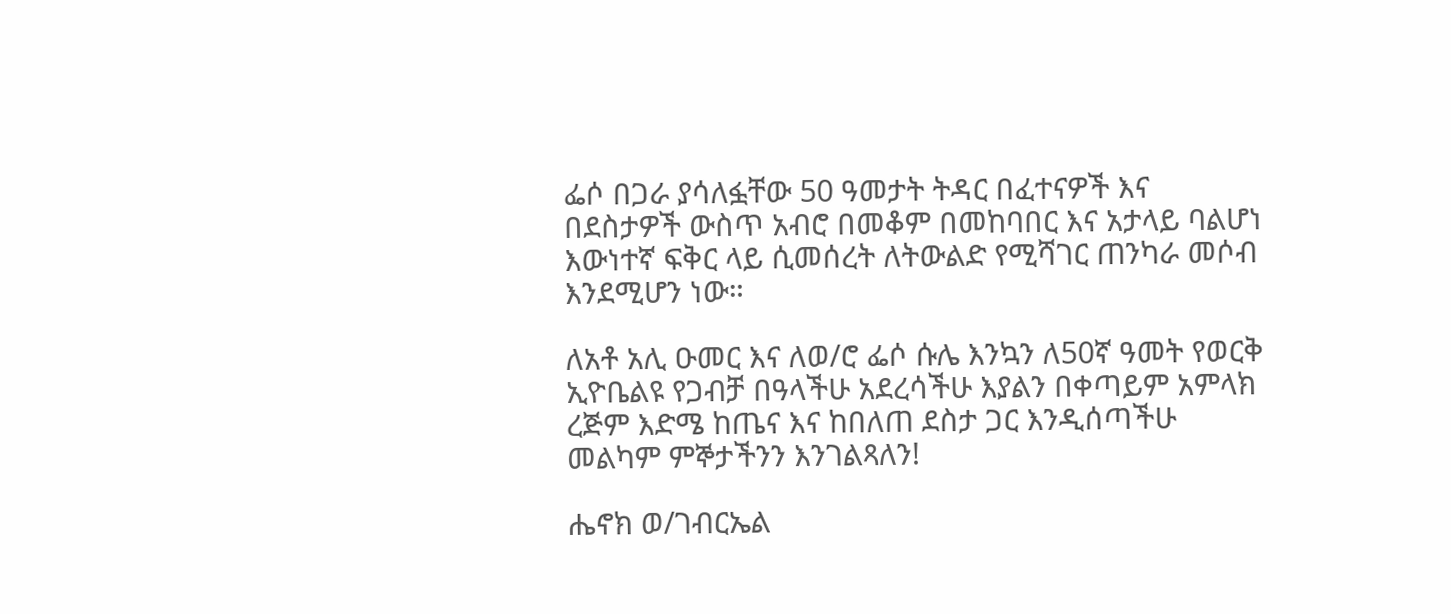ፌሶ በጋራ ያሳለፏቸው 50 ዓመታት ትዳር በፈተናዎች እና በደስታዎች ውስጥ አብሮ በመቆም በመከባበር እና አታላይ ባልሆነ እውነተኛ ፍቅር ላይ ሲመሰረት ለትውልድ የሚሻገር ጠንካራ መሶብ እንደሚሆን ነው።

ለአቶ አሊ ዑመር እና ለወ/ሮ ፌሶ ሱሌ እንኳን ለ50ኛ ዓመት የወርቅ ኢዮቤልዩ የጋብቻ በዓላችሁ አደረሳችሁ እያልን በቀጣይም አምላክ ረጅም እድሜ ከጤና እና ከበለጠ ደስታ ጋር እንዲሰጣችሁ መልካም ምኞታችንን እንገልጻለን!

ሔኖክ ወ/ገብርኤል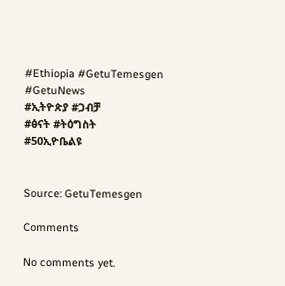#Ethiopia #GetuTemesgen #GetuNews
#ኢትዮጵያ #ጋብቻ
#ፅናት #ትዕግስት
#50ኢዮቤልዩ


Source: GetuTemesgen

Comments

No comments yet.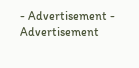- Advertisement -
Advertisement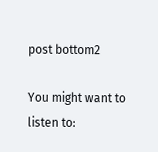post bottom2

You might want to listen to: